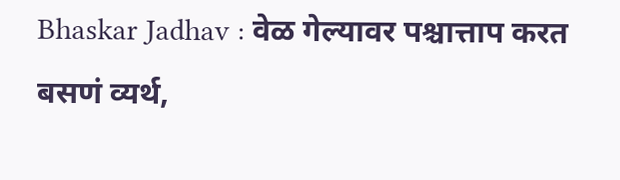Bhaskar Jadhav : वेळ गेल्यावर पश्चात्ताप करत बसणं व्यर्थ,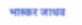भास्कर जाधव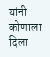यांनी कोणाला दिला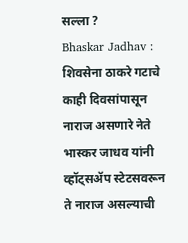सल्ला ?
Bhaskar Jadhav : शिवसेना ठाकरे गटाचे काही दिवसांपासून नाराज असणारे नेते भास्कर जाधव यांनी व्हॉट्सॲप स्टेटसवरून ते नाराज असल्याची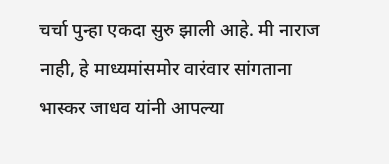चर्चा पुन्हा एकदा सुरु झाली आहे. मी नाराज नाही, हे माध्यमांसमोर वारंवार सांगताना भास्कर जाधव यांनी आपल्या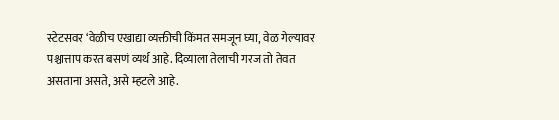स्टेटसवर ‘वेळीच एखाद्या व्यक्तीची किंमत समजून घ्या, वेळ गेल्यावर पश्चात्ताप करत बसणं व्यर्थ आहे. दिव्याला तेलाची गरज तो तेवत असताना असते, असे म्हटले आहे.